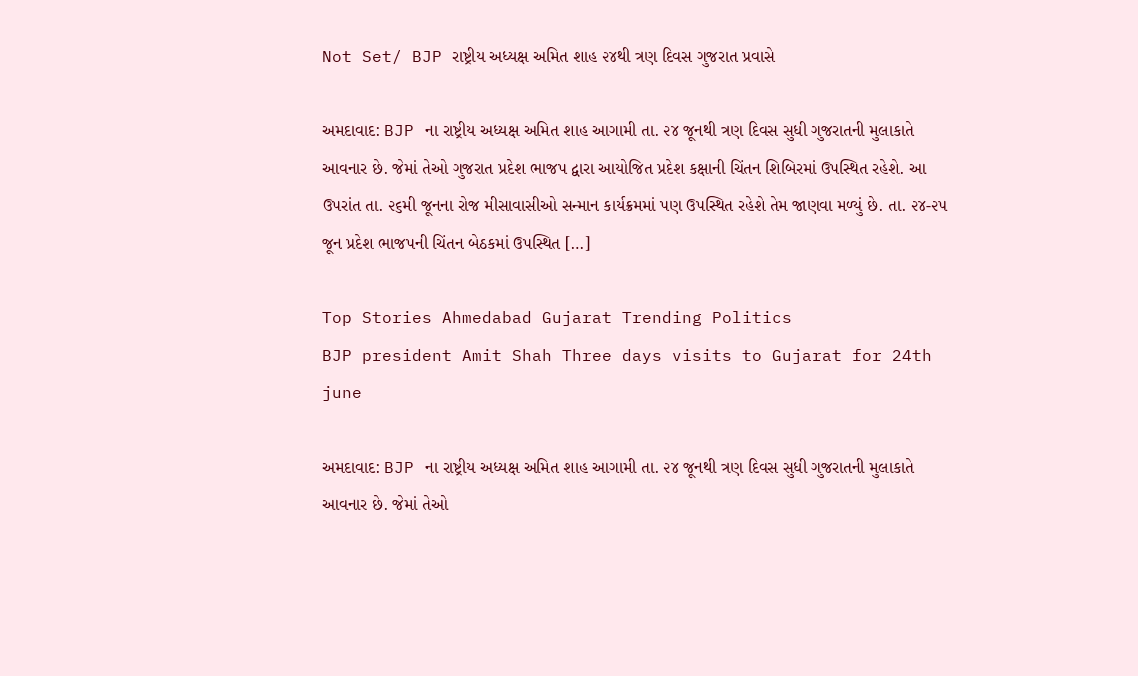Not Set/ BJP રાષ્ટ્રીય અધ્યક્ષ અમિત શાહ ૨૪થી ત્રણ દિવસ ગુજરાત પ્રવાસે

અમદાવાદ: BJP ના રાષ્ટ્રીય અધ્યક્ષ અમિત શાહ આગામી તા. ૨૪ જૂનથી ત્રણ દિવસ સુધી ગુજરાતની મુલાકાતે આવનાર છે. જેમાં તેઓ ગુજરાત પ્રદેશ ભાજપ દ્વારા આયોજિત પ્રદેશ કક્ષાની ચિંતન શિબિરમાં ઉપસ્થિત રહેશે. આ ઉપરાંત તા. ૨૬મી જૂનના રોજ મીસાવાસીઓ સન્માન કાર્યક્રમમાં પણ ઉપસ્થિત રહેશે તેમ જાણવા મળ્યું છે. તા. ૨૪-૨૫ જૂન પ્રદેશ ભાજપની ચિંતન બેઠકમાં ઉપસ્થિત […]

Top Stories Ahmedabad Gujarat Trending Politics
BJP president Amit Shah Three days visits to Gujarat for 24th june

અમદાવાદ: BJP ના રાષ્ટ્રીય અધ્યક્ષ અમિત શાહ આગામી તા. ૨૪ જૂનથી ત્રણ દિવસ સુધી ગુજરાતની મુલાકાતે આવનાર છે. જેમાં તેઓ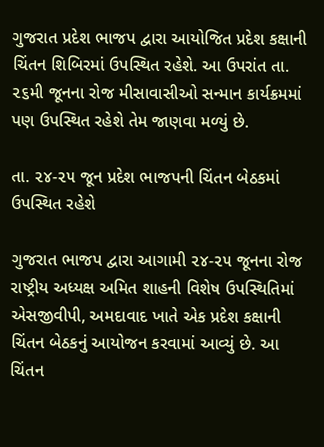ગુજરાત પ્રદેશ ભાજપ દ્વારા આયોજિત પ્રદેશ કક્ષાની ચિંતન શિબિરમાં ઉપસ્થિત રહેશે. આ ઉપરાંત તા. ૨૬મી જૂનના રોજ મીસાવાસીઓ સન્માન કાર્યક્રમમાં પણ ઉપસ્થિત રહેશે તેમ જાણવા મળ્યું છે.

તા. ૨૪-૨૫ જૂન પ્રદેશ ભાજપની ચિંતન બેઠકમાં ઉપસ્થિત રહેશે

ગુજરાત ભાજપ દ્વારા આગામી ૨૪-૨૫ જૂનના રોજ રાષ્ટ્રીય અધ્યક્ષ અમિત શાહની વિશેષ ઉપસ્થિતિમાં એસજીવીપી, અમદાવાદ ખાતે એક પ્રદેશ કક્ષાની ચિંતન બેઠકનું આયોજન કરવામાં આવ્યું છે. આ ચિંતન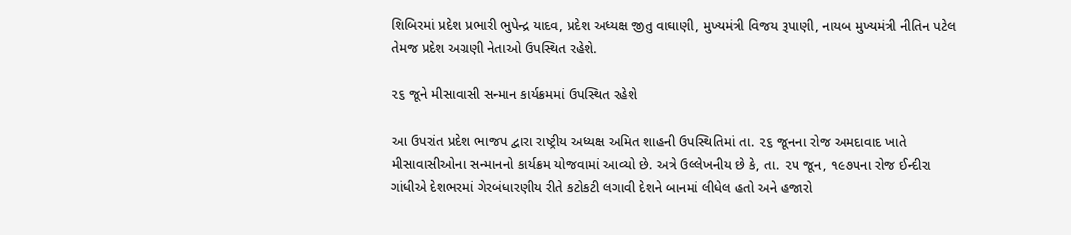શિબિરમાં પ્રદેશ પ્રભારી ભુપેન્દ્ર યાદવ, પ્રદેશ અધ્યક્ષ જીતુ વાઘાણી, મુખ્યમંત્રી વિજય રૂપાણી, નાયબ મુખ્યમંત્રી નીતિન પટેલ તેમજ પ્રદેશ અગ્રણી નેતાઓ ઉપસ્થિત રહેશે.

૨૬ જૂને મીસાવાસી સન્માન કાર્યક્રમમાં ઉપસ્થિત રહેશે

આ ઉપરાંત પ્રદેશ ભાજપ દ્વારા રાષ્ટ્રીય અધ્યક્ષ અમિત શાહની ઉપસ્થિતિમાં તા. ૨૬ જૂનના રોજ અમદાવાદ ખાતે મીસાવાસીઓના સન્માનનો કાર્યક્રમ યોજવામાં આવ્યો છે. અત્રે ઉલ્લેખનીય છે કે, તા. ૨૫ જૂન, ૧૯૭૫ના રોજ ઈન્દીરા ગાંધીએ દેશભરમાં ગેરબંધારણીય રીતે કટોકટી લગાવી દેશને બાનમાં લીધેલ હતો અને હજારો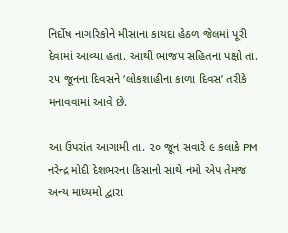નિર્દોષ નાગરિકોને મીસાના કાયદા હેઠળ જેલમાં પૂરી દેવામાં આવ્યા હતા. આથી ભાજપ સહિતના પક્ષો તા. ૨૫ જૂનના દિવસને ‘લોકશાહીના કાળા દિવસ’ તરીકે મનાવવામાં આવે છે.

આ ઉપરાંત આગામી તા. ૨૦ જૂન સવારે ૯ કલાકે PM નરેન્દ્ર મોદી દેશભરના કિસાનો સાથે નમો એપ તેમજ અન્ય માધ્યમો દ્વારા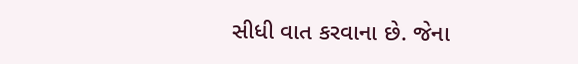સીધી વાત કરવાના છે. જેના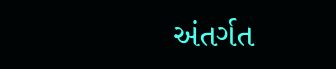અંતર્ગત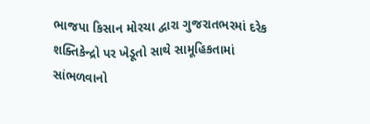ભાજપા કિસાન મોરચા દ્વારા ગુજરાતભરમાં દરેક શક્તિકેન્દ્રો પર ખેડૂતો સાથે સામૂહિકતામાં સાંભળવાનો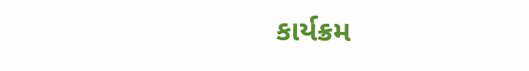કાર્યક્રમ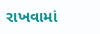રાખવામાં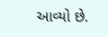આવ્યો છે.